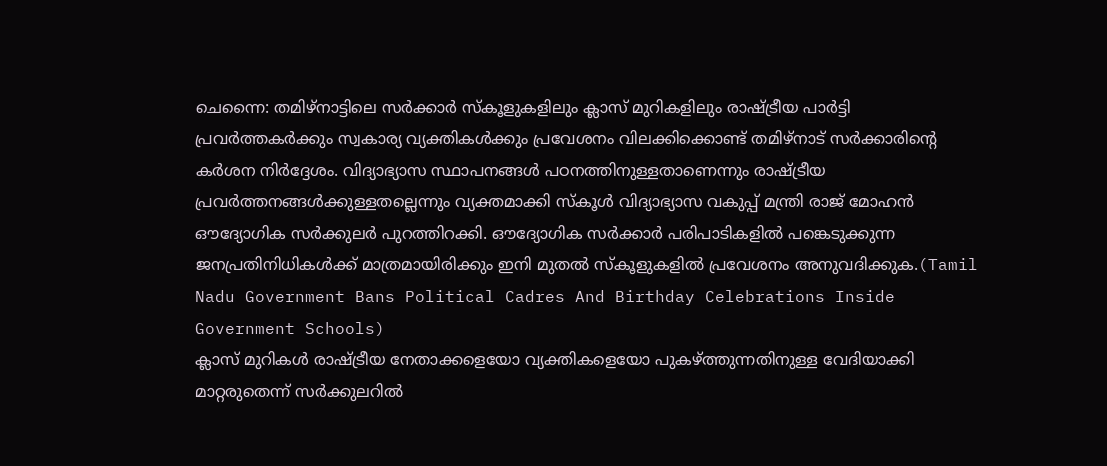ചെന്നൈ: തമിഴ്നാട്ടിലെ സർക്കാർ സ്കൂളുകളിലും ക്ലാസ് മുറികളിലും രാഷ്ട്രീയ പാർട്ടി പ്രവർത്തകർക്കും സ്വകാര്യ വ്യക്തികൾക്കും പ്രവേശനം വിലക്കിക്കൊണ്ട് തമിഴ്നാട് സർക്കാരിന്റെ കർശന നിർദ്ദേശം. വിദ്യാഭ്യാസ സ്ഥാപനങ്ങൾ പഠനത്തിനുള്ളതാണെന്നും രാഷ്ട്രീയ പ്രവർത്തനങ്ങൾക്കുള്ളതല്ലെന്നും വ്യക്തമാക്കി സ്കൂൾ വിദ്യാഭ്യാസ വകുപ്പ് മന്ത്രി രാജ് മോഹൻ ഔദ്യോഗിക സർക്കുലർ പുറത്തിറക്കി. ഔദ്യോഗിക സർക്കാർ പരിപാടികളിൽ പങ്കെടുക്കുന്ന ജനപ്രതിനിധികൾക്ക് മാത്രമായിരിക്കും ഇനി മുതൽ സ്കൂളുകളിൽ പ്രവേശനം അനുവദിക്കുക.(Tamil Nadu Government Bans Political Cadres And Birthday Celebrations Inside Government Schools)
ക്ലാസ് മുറികൾ രാഷ്ട്രീയ നേതാക്കളെയോ വ്യക്തികളെയോ പുകഴ്ത്തുന്നതിനുള്ള വേദിയാക്കി മാറ്റരുതെന്ന് സർക്കുലറിൽ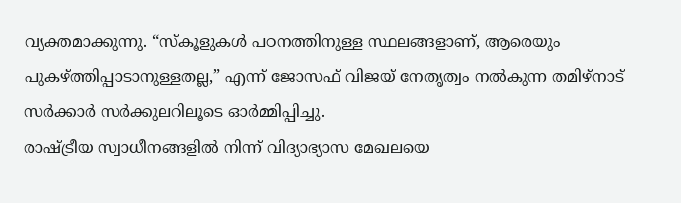വ്യക്തമാക്കുന്നു. “സ്കൂളുകൾ പഠനത്തിനുള്ള സ്ഥലങ്ങളാണ്, ആരെയും പുകഴ്ത്തിപ്പാടാനുള്ളതല്ല,” എന്ന് ജോസഫ് വിജയ് നേതൃത്വം നൽകുന്ന തമിഴ്നാട് സർക്കാർ സർക്കുലറിലൂടെ ഓർമ്മിപ്പിച്ചു.
രാഷ്ട്രീയ സ്വാധീനങ്ങളിൽ നിന്ന് വിദ്യാഭ്യാസ മേഖലയെ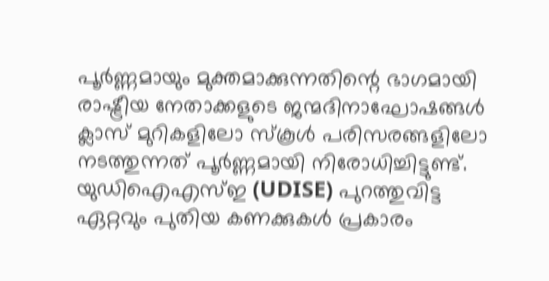പൂർണ്ണമായും മുക്തമാക്കുന്നതിന്റെ ഭാഗമായി രാഷ്ട്രീയ നേതാക്കളുടെ ജന്മദിനാഘോഷങ്ങൾ ക്ലാസ് മുറികളിലോ സ്കൂൾ പരിസരങ്ങളിലോ നടത്തുന്നത് പൂർണ്ണമായി നിരോധിച്ചിട്ടുണ്ട്. യുഡിഐഎസ്ഇ (UDISE) പുറത്തുവിട്ട ഏറ്റവും പുതിയ കണക്കുകൾ പ്രകാരം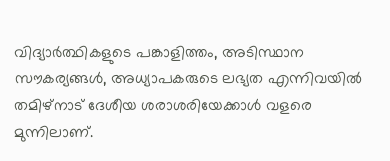വിദ്യാർത്ഥികളുടെ പങ്കാളിത്തം, അടിസ്ഥാന സൗകര്യങ്ങൾ, അധ്യാപകരുടെ ലഭ്യത എന്നിവയിൽ തമിഴ്നാട് ദേശീയ ശരാശരിയേക്കാൾ വളരെ മുന്നിലാണ്.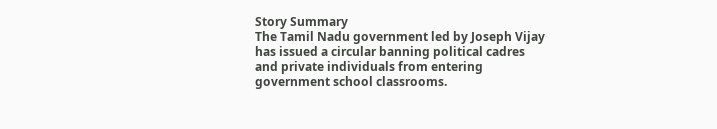Story Summary
The Tamil Nadu government led by Joseph Vijay has issued a circular banning political cadres and private individuals from entering government school classrooms.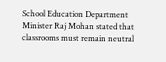School Education Department Minister Raj Mohan stated that classrooms must remain neutral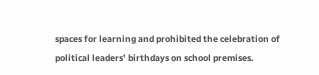spaces for learning and prohibited the celebration of political leaders’ birthdays on school premises.